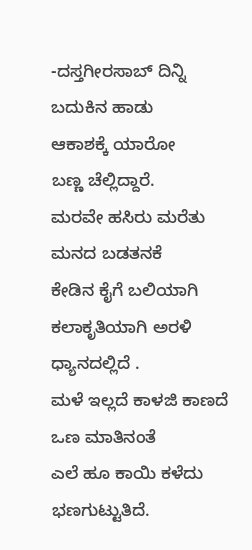-ದಸ್ತಗೀರಸಾಬ್ ದಿನ್ನಿ
ಬದುಕಿನ ಹಾಡು
ಆಕಾಶಕ್ಕೆ ಯಾರೋ
ಬಣ್ಣ ಚೆಲ್ಲಿದ್ದಾರೆ.
ಮರವೇ ಹಸಿರು ಮರೆತು
ಮನದ ಬಡತನಕೆ
ಕೇಡಿನ ಕೈಗೆ ಬಲಿಯಾಗಿ
ಕಲಾಕೃತಿಯಾಗಿ ಅರಳಿ ಧ್ಯಾನದಲ್ಲಿದೆ .
ಮಳೆ ಇಲ್ಲದೆ ಕಾಳಜಿ ಕಾಣದೆ
ಒಣ ಮಾತಿನಂತೆ
ಎಲೆ ಹೂ ಕಾಯಿ ಕಳೆದು
ಭಣಗುಟ್ಟುತಿದೆ.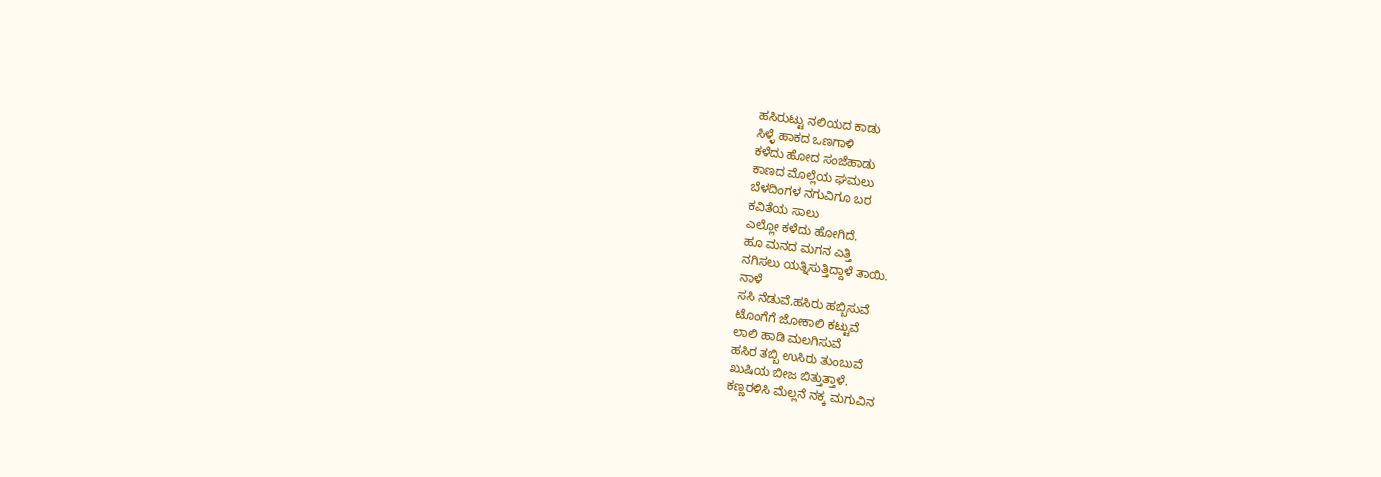ಹಸಿರುಟ್ಟು ನಲಿಯದ ಕಾಡು
ಸಿಳ್ಳೆ ಹಾಕದ ಒಣಗಾಳಿ
ಕಳೆದು ಹೋದ ಸಂಜೆಹಾಡು
ಕಾಣದ ಮೊಲ್ಲೆಯ ಘಮಲು
ಬೆಳದಿಂಗಳ ನಗುವಿಗೂ ಬರ
ಕವಿತೆಯ ಸಾಲು
ಎಲ್ಲೋ ಕಳೆದು ಹೋಗಿದೆ.
ಹೂ ಮನದ ಮಗನ ಎತ್ತಿ
ನಗಿಸಲು ಯತ್ನಿಸುತ್ತಿದ್ದಾಳೆ ತಾಯಿ.
ನಾಳೆ
ಸಸಿ ನೆಡುವೆ.ಹಸಿರು ಹಬ್ಬಿಸುವೆ
ಟೊಂಗೆಗೆ ಜೋಕಾಲಿ ಕಟ್ಟುವೆ
ಲಾಲಿ ಹಾಡಿ ಮಲಗಿಸುವೆ
ಹಸಿರ ತಬ್ಬಿ ಉಸಿರು ತುಂಬುವೆ
ಖುಷಿಯ ಬೀಜ ಬಿತ್ತುತ್ತಾಳೆ.
ಕಣ್ಣರಳಿಸಿ ಮೆಲ್ಲನೆ ನಕ್ಕ ಮಗುವಿನ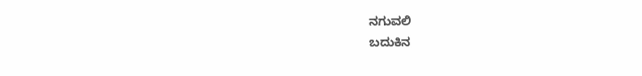ನಗುವಲಿ
ಬದುಕಿನ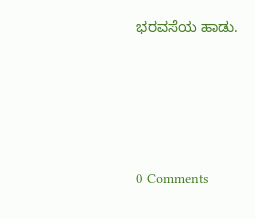ಭರವಸೆಯ ಹಾಡು.






0 Comments